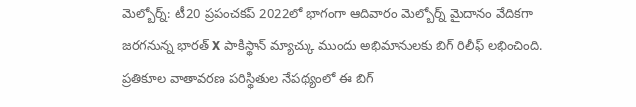మెల్బోర్న్: టీ20 ప్రపంచకప్ 2022లో భాగంగా ఆదివారం మెల్బోర్న్ మైదానం వేదికగా జరగనున్న భారత్ X పాకిస్థాన్ మ్యాచ్కు ముందు అభిమానులకు బిగ్ రిలీఫ్ లభించింది. ప్రతికూల వాతావరణ పరిస్థితుల నేపథ్యంలో ఈ బిగ్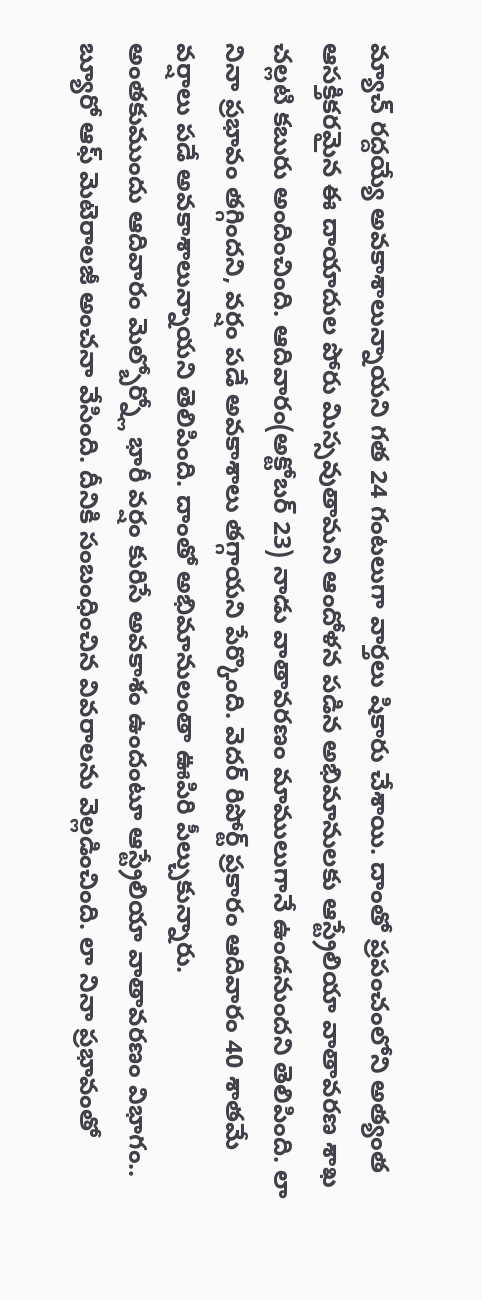మ్యాచ్ రద్దయ్యే అవకాశాలున్నాయని గత 24 గంటలుగా వార్తలు షికారు చేశాయి. దాంతో ప్రపంచంలోని అత్యంత ఆసక్తికరమైన ఈ దాయాదుల పోరు మిస్సవుతామని ఆందోళన పడిన అభిమానులకు ఆస్ట్రేలియా వాతావరణ శాఖ చల్లటి కబురు అందించింది. ఆదివారం(అక్టోబర్ 23) నాడు వాతావరణం మాములుగానే ఉండనుందని తెలిపింది. లా నినా ప్రభావం తగ్గిందని, వర్షం పడే అవకాశాలు తగ్గాయని పేర్కొంది. వెదర్ రిపోర్ట్ ప్రకారం ఆదివారం 40 శాతమే వర్షాలు పడే అవకాశాలున్నాయని తెలిపింది. దాంతో అభిమానులంతా ఊపిరి పీల్చుకున్నారు.
అంతకుముందు ఆదివారం మెల్బోర్న్లో భారీ వర్షం కురిసే అవకాశం ఉందంటూ ఆస్ట్రేలియా వాతావరణం విభాగం.. బ్యూరో ఆఫ్ మెటెరాలజీ అంచనా వేసింది. దీనికి సంబంధించిన వివరాలను వెల్లడించింది. లా నినా ప్రభావంతో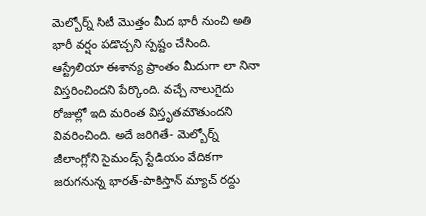మెల్బోర్న్ సిటీ మొత్తం మీద భారీ నుంచి అతి భారీ వర్షం పడొచ్చని స్పష్టం చేసింది. ఆస్ట్రేలియా ఈశాన్య ప్రాంతం మీదుగా లా నినా విస్తరించిందని పేర్కొంది. వచ్చే నాలుగైదు రోజుల్లో ఇది మరింత విస్తృతమౌతుందని వివరించింది. అదే జరిగితే- మెల్బోర్న్ జీలాంగ్లోని సైమండ్స్ స్టేడియం వేదికగా జరుగనున్న భారత్-పాకిస్తాన్ మ్యాచ్ రద్దు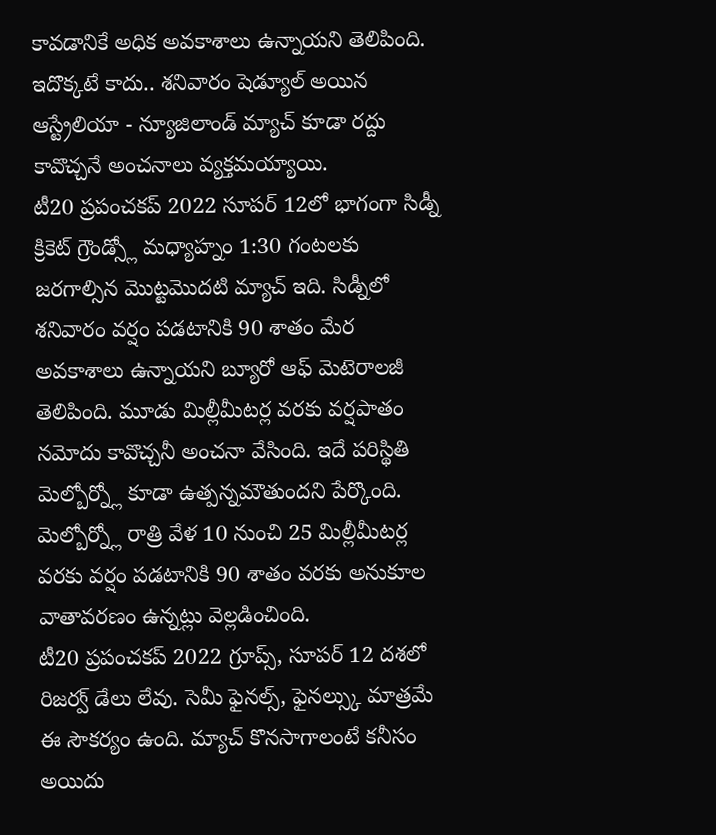కావడానికే అధిక అవకాశాలు ఉన్నాయని తెలిపింది. ఇదొక్కటే కాదు.. శనివారం షెడ్యూల్ అయిన ఆస్ట్రేలియా - న్యూజిలాండ్ మ్యాచ్ కూడా రద్దు కావొచ్చనే అంచనాలు వ్యక్తమయ్యాయి.
టీ20 ప్రపంచకప్ 2022 సూపర్ 12లో భాగంగా సిడ్నీ క్రికెట్ గ్రౌండ్స్లో మధ్యాహ్నం 1:30 గంటలకు జరగాల్సిన మొట్టమొదటి మ్యాచ్ ఇది. సిడ్నీలో శనివారం వర్షం పడటానికి 90 శాతం మేర అవకాశాలు ఉన్నాయని బ్యూరో ఆఫ్ మెటెరాలజీ తెలిపింది. మూడు మిల్లీమీటర్ల వరకు వర్షపాతం నమోదు కావొచ్చనీ అంచనా వేసింది. ఇదే పరిస్థితి మెల్బోర్న్లో కూడా ఉత్పన్నమౌతుందని పేర్కొంది. మెల్బోర్న్లో రాత్రి వేళ 10 నుంచి 25 మిల్లీమీటర్ల వరకు వర్షం పడటానికి 90 శాతం వరకు అనుకూల వాతావరణం ఉన్నట్లు వెల్లడించింది.
టీ20 ప్రపంచకప్ 2022 గ్రూప్స్, సూపర్ 12 దశలో రిజర్వ్ డేలు లేవు. సెమీ ఫైనల్స్, ఫైనల్స్కు మాత్రమే ఈ సౌకర్యం ఉంది. మ్యాచ్ కొనసాగాలంటే కనీసం అయిదు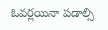ఓవర్లయినా పడాల్సి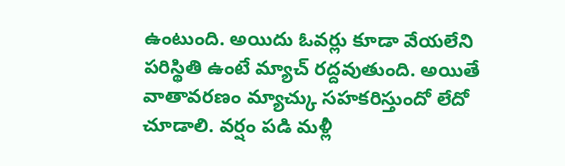ఉంటుంది. అయిదు ఓవర్లు కూడా వేయలేని పరిస్థితి ఉంటే మ్యాచ్ రద్దవుతుంది. అయితే వాతావరణం మ్యాచ్కు సహకరిస్తుందో లేదో చూడాలి. వర్షం పడి మళ్లీ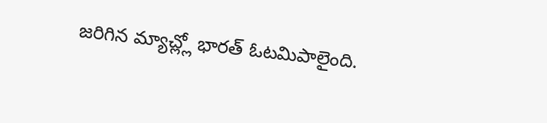జరిగిన మ్యాచ్ల్లో భారత్ ఓటమిపాలైంది.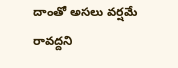దాంతో అసలు వర్షమే రావద్దని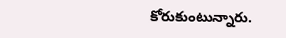కోరుకుంటున్నారు.